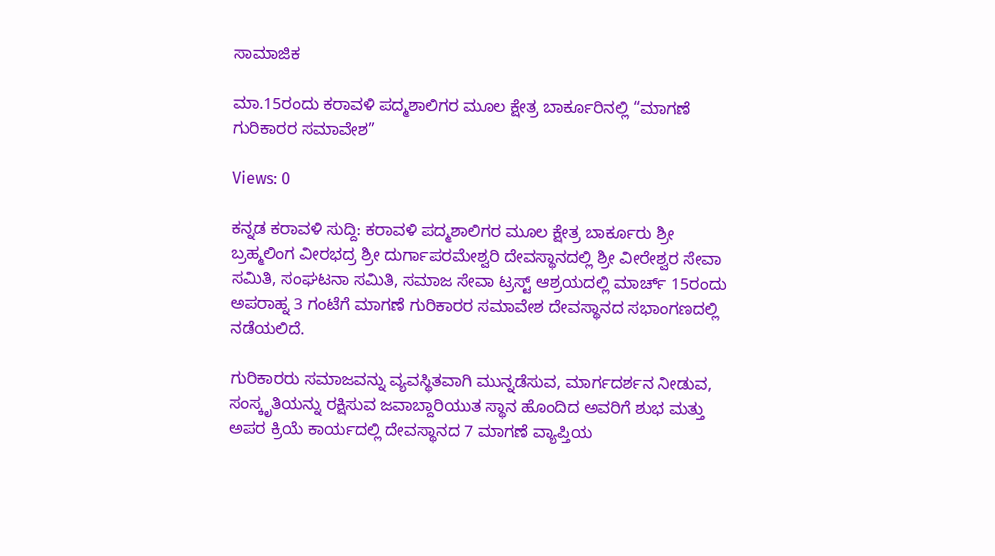ಸಾಮಾಜಿಕ

ಮಾ.15ರಂದು ಕರಾವಳಿ ಪದ್ಮಶಾಲಿಗರ ಮೂಲ ಕ್ಷೇತ್ರ ಬಾರ್ಕೂರಿನಲ್ಲಿ “ಮಾಗಣೆ ಗುರಿಕಾರರ ಸಮಾವೇಶ”

Views: 0

ಕನ್ನಡ ಕರಾವಳಿ ಸುದ್ದಿ: ಕರಾವಳಿ ಪದ್ಮಶಾಲಿಗರ ಮೂಲ ಕ್ಷೇತ್ರ ಬಾರ್ಕೂರು ಶ್ರೀ ಬ್ರಹ್ಮಲಿಂಗ ವೀರಭದ್ರ ಶ್ರೀ ದುರ್ಗಾಪರಮೇಶ್ವರಿ ದೇವಸ್ಥಾನದಲ್ಲಿ ಶ್ರೀ ವೀರೇಶ್ವರ ಸೇವಾ ಸಮಿತಿ, ಸಂಘಟನಾ ಸಮಿತಿ, ಸಮಾಜ ಸೇವಾ ಟ್ರಸ್ಟ್ ಆಶ್ರಯದಲ್ಲಿ ಮಾರ್ಚ್ 15ರಂದು ಅಪರಾಹ್ನ 3 ಗಂಟೆಗೆ ಮಾಗಣೆ ಗುರಿಕಾರರ ಸಮಾವೇಶ ದೇವಸ್ಥಾನದ ಸಭಾಂಗಣದಲ್ಲಿ ನಡೆಯಲಿದೆ.

ಗುರಿಕಾರರು ಸಮಾಜವನ್ನು ವ್ಯವಸ್ಥಿತವಾಗಿ ಮುನ್ನಡೆಸುವ, ಮಾರ್ಗದರ್ಶನ ನೀಡುವ, ಸಂಸ್ಕೃತಿಯನ್ನು ರಕ್ಷಿಸುವ ಜವಾಬ್ದಾರಿಯುತ ಸ್ಥಾನ ಹೊಂದಿದ ಅವರಿಗೆ ಶುಭ ಮತ್ತು ಅಪರ ಕ್ರಿಯೆ ಕಾರ್ಯದಲ್ಲಿ ದೇವಸ್ಥಾನದ 7 ಮಾಗಣೆ ವ್ಯಾಪ್ತಿಯ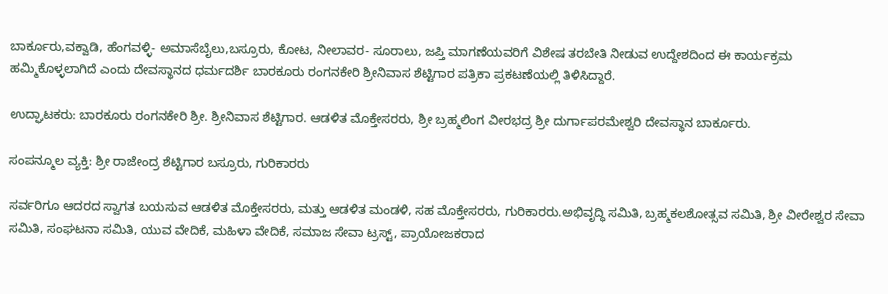ಬಾರ್ಕೂರು,ವಕ್ವಾಡಿ, ಹೆಂಗವಳ್ಳಿ- ಅಮಾಸೆಬೈಲು,ಬಸ್ರೂರು, ಕೋಟ, ನೀಲಾವರ- ಸೂರಾಲು, ಜಪ್ತಿ ಮಾಗಣೆಯವರಿಗೆ ವಿಶೇಷ ತರಬೇತಿ ನೀಡುವ ಉದ್ದೇಶದಿಂದ ಈ ಕಾರ್ಯಕ್ರಮ ಹಮ್ಮಿಕೊಳ್ಳಲಾಗಿದೆ ಎಂದು ದೇವಸ್ಥಾನದ ಧರ್ಮದರ್ಶಿ ಬಾರಕೂರು ರಂಗನಕೇರಿ ಶ್ರೀನಿವಾಸ ಶೆಟ್ಟಿಗಾರ ಪತ್ರಿಕಾ ಪ್ರಕಟಣೆಯಲ್ಲಿ ತಿಳಿಸಿದ್ದಾರೆ.

ಉದ್ಘಾಟಕರು: ಬಾರಕೂರು ರಂಗನಕೇರಿ ಶ್ರೀ. ಶ್ರೀನಿವಾಸ ಶೆಟ್ಟಿಗಾರ. ಆಡಳಿತ ಮೊಕ್ತೇಸರರು, ಶ್ರೀ ಬ್ರಹ್ಮಲಿಂಗ ವೀರಭದ್ರ ಶ್ರೀ ದುರ್ಗಾಪರಮೇಶ್ವರಿ ದೇವಸ್ಥಾನ ಬಾರ್ಕೂರು.

ಸಂಪನ್ಮೂಲ ವ್ಯಕ್ತಿ: ಶ್ರೀ ರಾಜೇಂದ್ರ ಶೆಟ್ಟಿಗಾರ ಬಸ್ರೂರು, ಗುರಿಕಾರರು

ಸರ್ವರಿಗೂ ಆದರದ ಸ್ವಾಗತ ಬಯಸುವ ಆಡಳಿತ ಮೊಕ್ತೇಸರರು, ಮತ್ತು ಆಡಳಿತ ಮಂಡಳಿ, ಸಹ ಮೊಕ್ತೇಸರರು, ಗುರಿಕಾರರು.ಅಭಿವೃದ್ಧಿ ಸಮಿತಿ, ಬ್ರಹ್ಮಕಲಶೋತ್ಸವ ಸಮಿತಿ, ಶ್ರೀ ವೀರೇಶ್ವರ ಸೇವಾ ಸಮಿತಿ, ಸಂಘಟನಾ ಸಮಿತಿ, ಯುವ ವೇದಿಕೆ, ಮಹಿಳಾ ವೇದಿಕೆ, ಸಮಾಜ ಸೇವಾ ಟ್ರಸ್ಟ್, ಪ್ರಾಯೋಜಕರಾದ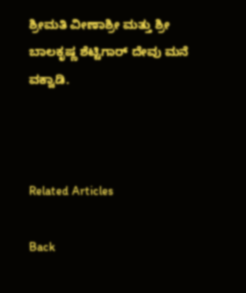ಶ್ರೀಮತಿ ವೀಣಾಶ್ರೀ ಮತ್ತು ಶ್ರೀ ಬಾಲಕೃಷ್ಣ ಶೆಟ್ಟಿಗಾರ್ ದೇವು ಮನೆ ವಕ್ವಾಡಿ.



Related Articles

Back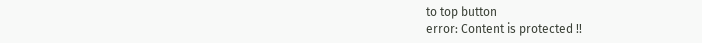to top button
error: Content is protected !!